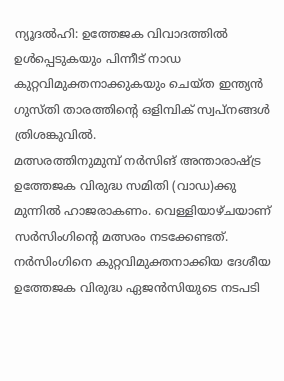ന്യൂദൽഹി: ഉത്തേജക വിവാദത്തിൽ ഉൾപ്പെടുകയും പിന്നീട് നാഡ കുറ്റവിമുക്തനാക്കുകയും ചെയ്ത ഇന്ത്യൻ ഗുസ്തി താരത്തിന്റെ ഒളിമ്പിക് സ്വപ്നങ്ങൾ ത്രിശങ്കുവിൽ.
മത്സരത്തിനുമുമ്പ് നർസിങ് അന്താരാഷ്ട്ര ഉത്തേജക വിരുദ്ധ സമിതി (വാഡ)ക്കു മുന്നിൽ ഹാജരാകണം. വെള്ളിയാഴ്ചയാണ് സർസിംഗിന്റെ മത്സരം നടക്കേണ്ടത്. നർസിംഗിനെ കുറ്റവിമുക്തനാക്കിയ ദേശീയ ഉത്തേജക വിരുദ്ധ ഏജൻസിയുടെ നടപടി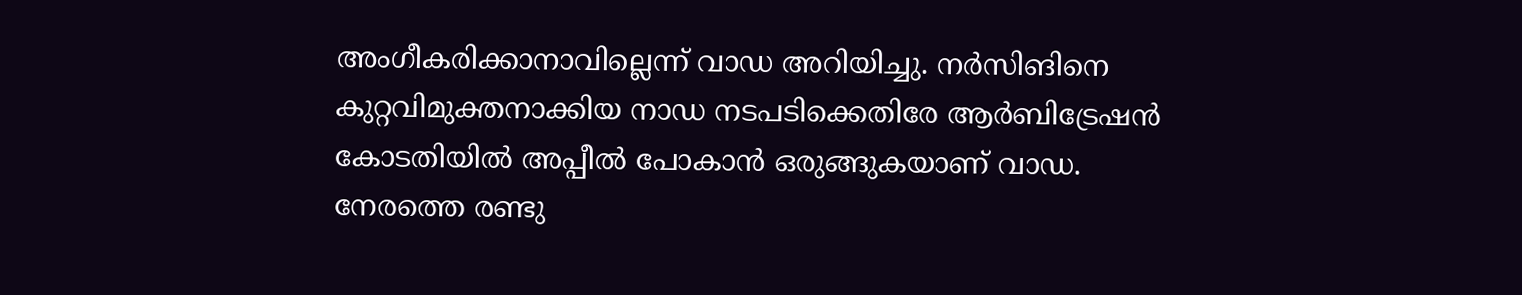അംഗീകരിക്കാനാവില്ലെന്ന് വാഡ അറിയിച്ചു. നർസിങിനെ കുറ്റവിമുക്തനാക്കിയ നാഡ നടപടിക്കെതിരേ ആർബിട്രേഷൻ കോടതിയിൽ അപ്പീൽ പോകാൻ ഒരുങ്ങുകയാണ് വാഡ.
നേരത്തെ രണ്ടു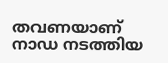തവണയാണ് നാഡ നടത്തിയ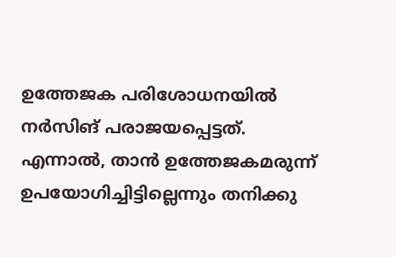ഉത്തേജക പരിശോധനയിൽ നർസിങ് പരാജയപ്പെട്ടത്. എന്നാൽ, താൻ ഉത്തേജകമരുന്ന് ഉപയോഗിച്ചിട്ടില്ലെന്നും തനിക്കു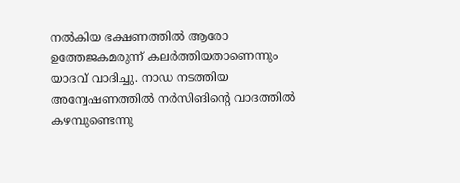നൽകിയ ഭക്ഷണത്തിൽ ആരോ ഉത്തേജകമരുന്ന് കലർത്തിയതാണെന്നും യാദവ് വാദിച്ചു. നാഡ നടത്തിയ അന്വേഷണത്തിൽ നർസിങിന്റെ വാദത്തിൽ കഴമ്പുണ്ടെന്നു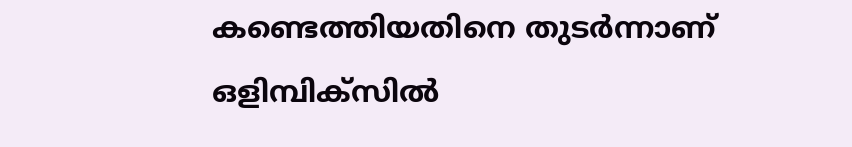കണ്ടെത്തിയതിനെ തുടർന്നാണ് ഒളിമ്പിക്സിൽ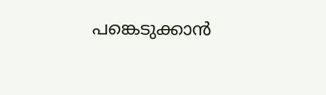പങ്കെടുക്കാൻ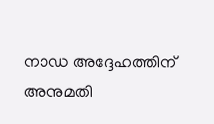നാഡ അദ്ദേഹത്തിന് അനുമതി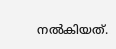നൽകിയത്.